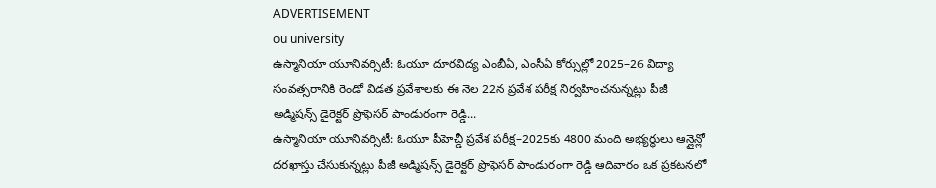ADVERTISEMENT
ou university
ఉస్మానియా యూనివర్సిటీ: ఓయూ దూరవిద్య ఎంబీఏ, ఎంసీఏ కోర్సుల్లో 2025–26 విద్యా సంవత్సరానికి రెండో విడత ప్రవేశాలకు ఈ నెల 22న ప్రవేశ పరీక్ష నిర్వహించనున్నట్లు పీజీ అడ్మిషన్స్ డైరెక్టర్ ప్రొఫెసర్ పాండురంగా రెడ్డి...
ఉస్మానియా యూనివర్సిటీ: ఓయూ పీహెచ్డీ ప్రవేశ పరీక్ష–2025కు 4800 మంది అభ్యర్థులు ఆన్లైన్లో దరఖాస్తు చేసుకున్నట్లు పీజీ అడ్మిషన్స్ డైరెక్టర్ ప్రొఫెసర్ పాండురంగా రెడ్డి ఆదివారం ఒక ప్రకటనలో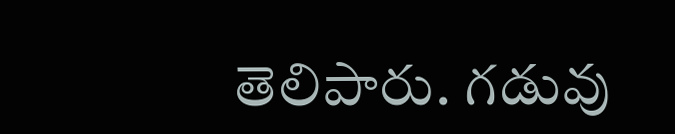తెలిపారు. గడువు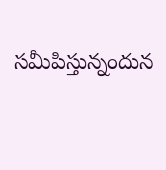సమీపిస్తున్నందున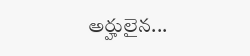అర్హులైన...